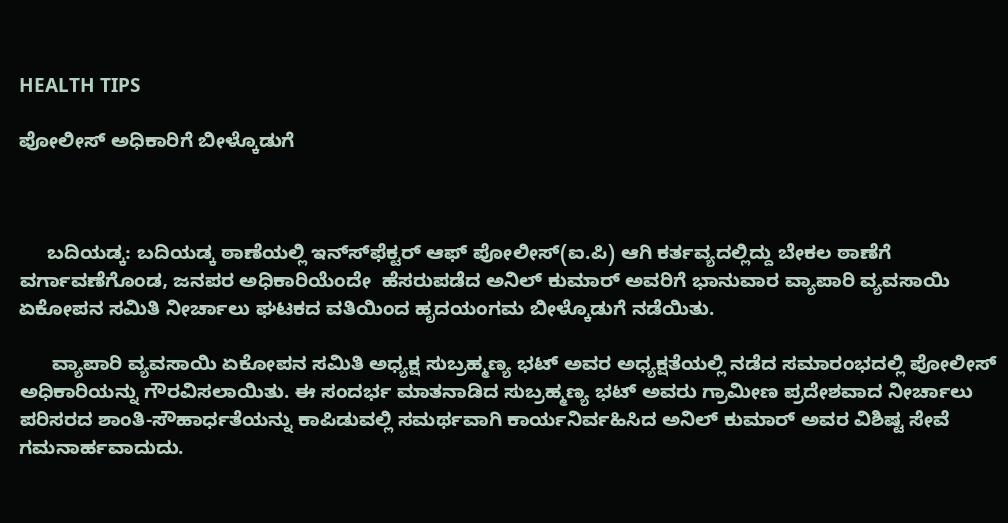HEALTH TIPS

ಪೋಲೀಸ್ ಅಧಿಕಾರಿಗೆ ಬೀಳ್ಕೊಡುಗೆ



     ಬದಿಯಡ್ಕ: ಬದಿಯಡ್ಕ ಠಾಣೆಯಲ್ಲಿ ಇನ್ಸ್‍ಫೆಕ್ಟರ್ ಆಫ್ ಪೋಲೀಸ್(ಐ.ಪಿ) ಆಗಿ ಕರ್ತವ್ಯದಲ್ಲಿದ್ದು ಬೇಕಲ ಠಾಣೆಗೆ ವರ್ಗಾವಣೆಗೊಂಡ, ಜನಪರ ಅಧಿಕಾರಿಯೆಂದೇ  ಹೆಸರುಪಡೆದ ಅನಿಲ್ ಕುಮಾರ್ ಅವರಿಗೆ ಭಾನುವಾರ ವ್ಯಾಪಾರಿ ವ್ಯವಸಾಯಿ ಏಕೋಪನ ಸಮಿತಿ ನೀರ್ಚಾಲು ಘಟಕದ ವತಿಯಿಂದ ಹೃದಯಂಗಮ ಬೀಳ್ಕೊಡುಗೆ ನಡೆಯಿತು.

      ವ್ಯಾಪಾರಿ ವ್ಯವಸಾಯಿ ಏಕೋಪನ ಸಮಿತಿ ಅಧ್ಯಕ್ಷ ಸುಬ್ರಹ್ಮಣ್ಯ ಭಟ್ ಅವರ ಅಧ್ಯಕ್ಷತೆಯಲ್ಲಿ ನಡೆದ ಸಮಾರಂಭದಲ್ಲಿ ಪೋಲೀಸ್ ಅಧಿಕಾರಿಯನ್ನು ಗೌರವಿಸಲಾಯಿತು. ಈ ಸಂದರ್ಭ ಮಾತನಾಡಿದ ಸುಬ್ರಹ್ಮಣ್ಯ ಭಟ್ ಅವರು ಗ್ರಾಮೀಣ ಪ್ರದೇಶವಾದ ನೀರ್ಚಾಲು ಪರಿಸರದ ಶಾಂತಿ-ಸೌಹಾರ್ಧತೆಯನ್ನು ಕಾಪಿಡುವಲ್ಲಿ ಸಮರ್ಥವಾಗಿ ಕಾರ್ಯನಿರ್ವಹಿಸಿದ ಅನಿಲ್ ಕುಮಾರ್ ಅವರ ವಿಶಿಷ್ಟ ಸೇವೆ ಗಮನಾರ್ಹವಾದುದು.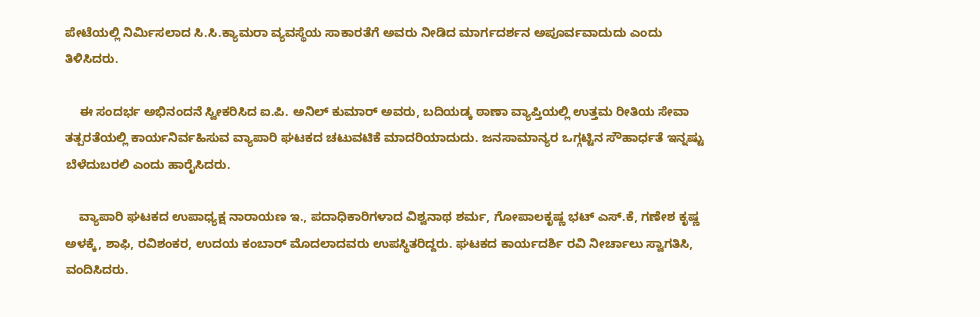ಪೇಟೆಯಲ್ಲಿ ನಿರ್ಮಿಸಲಾದ ಸಿ.ಸಿ.ಕ್ಯಾಮರಾ ವ್ಯವಸ್ಥೆಯ ಸಾಕಾರತೆಗೆ ಅವರು ನೀಡಿದ ಮಾರ್ಗದರ್ಶನ ಅಪೂರ್ವವಾದುದು ಎಂದು ತಿಳಿಸಿದರು.

    ಈ ಸಂದರ್ಭ ಅಭಿನಂದನೆ ಸ್ವೀಕರಿಸಿದ ಐ.ಪಿ. ಅನಿಲ್ ಕುಮಾರ್ ಅವರು, ಬದಿಯಡ್ಕ ಠಾಣಾ ವ್ಯಾಪ್ತಿಯಲ್ಲಿ ಉತ್ತಮ ರೀತಿಯ ಸೇವಾ ತತ್ಪರತೆಯಲ್ಲಿ ಕಾರ್ಯನಿರ್ವಹಿಸುವ ವ್ಯಾಪಾರಿ ಘಟಕದ ಚಟುವಟಿಕೆ ಮಾದರಿಯಾದುದು. ಜನಸಾಮಾನ್ಯರ ಒಗ್ಗಟ್ಟಿನ ಸೌಹಾರ್ಧತೆ ಇನ್ನಷ್ಟು ಬೆಳೆದುಬರಲಿ ಎಂದು ಹಾರೈಸಿದರು.

    ವ್ಯಾಪಾರಿ ಘಟಕದ ಉಪಾಧ್ಯಕ್ಷ ನಾರಾಯಣ ಇ., ಪದಾಧಿಕಾರಿಗಳಾದ ವಿಶ್ವನಾಥ ಶರ್ಮ, ಗೋಪಾಲಕೃಷ್ಣ ಭಟ್ ಎಸ್.ಕೆ, ಗಣೇಶ ಕೃಷ್ಣ ಅಳಕ್ಕೆ, ಶಾಫಿ, ರವಿಶಂಕರ, ಉದಯ ಕಂಬಾರ್ ಮೊದಲಾದವರು ಉಪಸ್ಥಿತರಿದ್ದರು. ಘಟಕದ ಕಾರ್ಯದರ್ಶಿ ರವಿ ನೀರ್ಚಾಲು ಸ್ವಾಗತಿಸಿ, ವಂದಿಸಿದರು.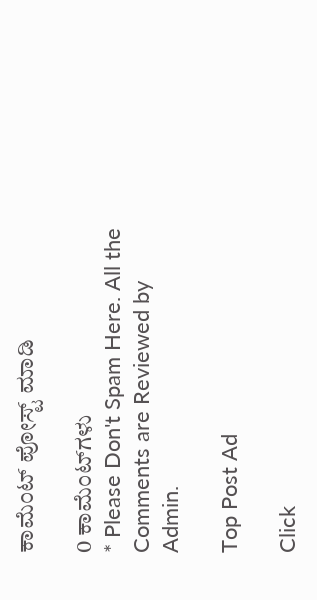ಕಾಮೆಂಟ್‌‌ ಪೋಸ್ಟ್‌ ಮಾಡಿ

0 ಕಾಮೆಂಟ್‌ಗಳು
* Please Don't Spam Here. All the Comments are Reviewed by Admin.

Top Post Ad

Click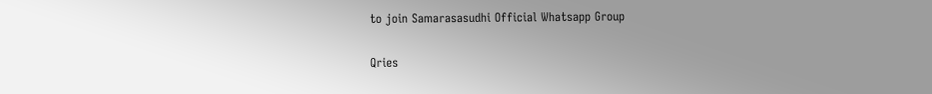to join Samarasasudhi Official Whatsapp Group

Qries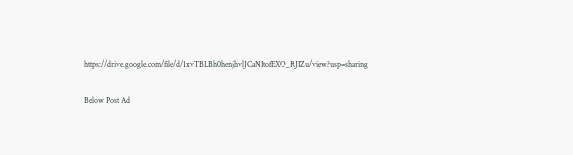https://drive.google.com/file/d/1xvTBLBh0henjhvlJCaNItofEXO_RJIZu/view?usp=sharing

Below Post Ad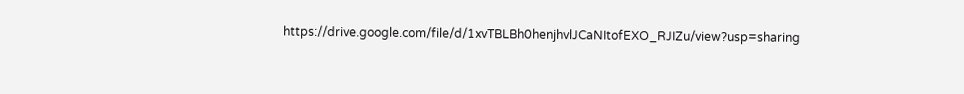https://drive.google.com/file/d/1xvTBLBh0henjhvlJCaNItofEXO_RJIZu/view?usp=sharing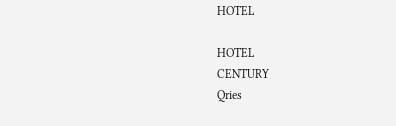HOTEL

HOTEL
CENTURY
Qries